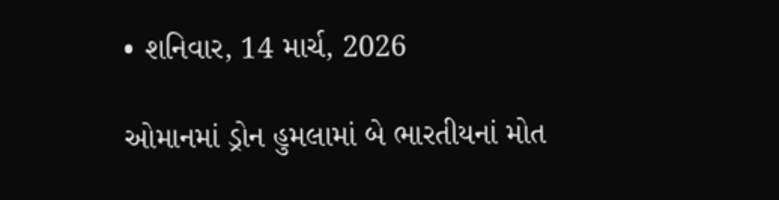• શનિવાર, 14 માર્ચ, 2026

ઓમાનમાં ડ્રોન હુમલામાં બે ભારતીયનાં મોત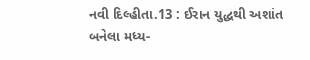નવી દિલ્હીતા.13 : ઈરાન યુદ્ધથી અશાંત બનેલા મધ્ય-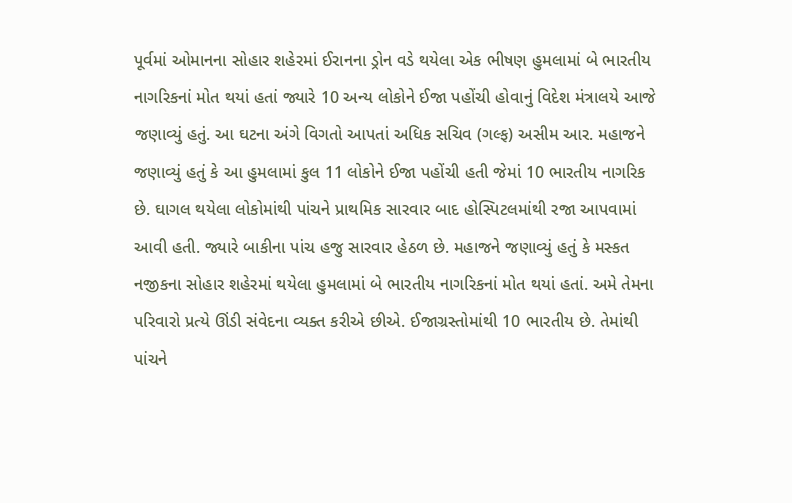પૂર્વમાં ઓમાનના સોહાર શહેરમાં ઈરાનના ડ્રોન વડે થયેલા એક ભીષણ હુમલામાં બે ભારતીય નાગરિકનાં મોત થયાં હતાં જ્યારે 10 અન્ય લોકોને ઈજા પહોંચી હોવાનું વિદેશ મંત્રાલયે આજે જણાવ્યું હતું. આ ઘટના અંગે વિગતો આપતાં અધિક સચિવ (ગલ્ફ) અસીમ આર. મહાજને જણાવ્યું હતું કે આ હુમલામાં કુલ 11 લોકોને ઈજા પહોંચી હતી જેમાં 10 ભારતીય નાગરિક છે. ઘાગલ થયેલા લોકોમાંથી પાંચને પ્રાથમિક સારવાર બાદ હોસ્પિટલમાંથી રજા આપવામાં આવી હતી. જ્યારે બાકીના પાંચ હજુ સારવાર હેઠળ છે. મહાજને જણાવ્યું હતું કે મસ્કત નજીકના સોહાર શહેરમાં થયેલા હુમલામાં બે ભારતીય નાગરિકનાં મોત થયાં હતાં. અમે તેમના પરિવારો પ્રત્યે ઊંડી સંવેદના વ્યક્ત કરીએ છીએ. ઈજાગ્રસ્તોમાંથી 10 ભારતીય છે. તેમાંથી પાંચને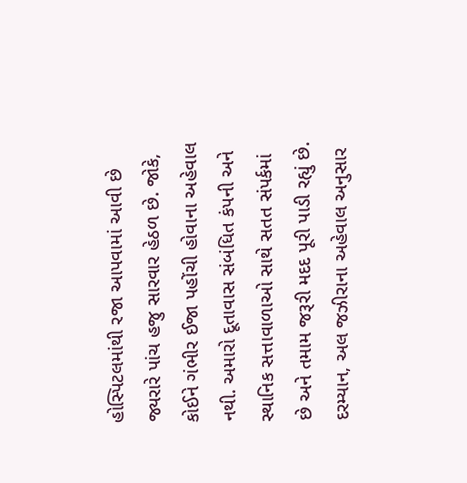હોસ્પિટલમાંથી રજા આપવામાં આવી છે જ્યરારે પાંચ હજુ સારવાર હેઠળ છે. જોકે, કોઈને ગંભીર ઈજા પહોંચી હોવાના અહેવાલ નથી. અમારો દૂતાવાસ સંબંધિત કંપની અને સ્થાનિક સત્તાવાળાઓ સાથે સતત સંપર્કમાં છે અને તમામ જરૂરી મદદ પૂરી પાડી રહ્યું છે. દરમ્યાન, અલ જઝીરાના અહેવાલ અનુસાર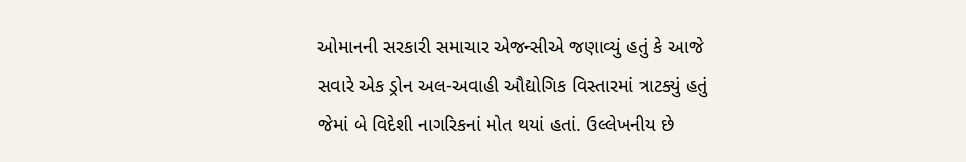ઓમાનની સરકારી સમાચાર એજન્સીએ જણાવ્યું હતું કે આજે સવારે એક ડ્રોન અલ-અવાહી ઔદ્યોગિક વિસ્તારમાં ત્રાટક્યું હતું જેમાં બે વિદેશી નાગરિકનાં મોત થયાં હતાં. ઉલ્લેખનીય છે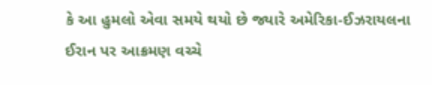કે આ હુમલો એવા સમયે થયો છે જ્યારે અમેરિકા-ઈઝરાયલના ઈરાન પર આક્રમણ વચ્ચે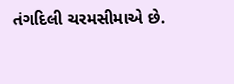તંગદિલી ચરમસીમાએ છે.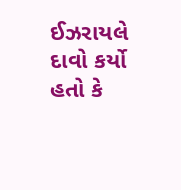ઈઝરાયલે દાવો કર્યો હતો કે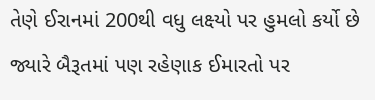તેણે ઈરાનમાં 200થી વધુ લક્ષ્યો પર હુમલો કર્યો છે જ્યારે બૈરૂતમાં પણ રહેણાક ઈમારતો પર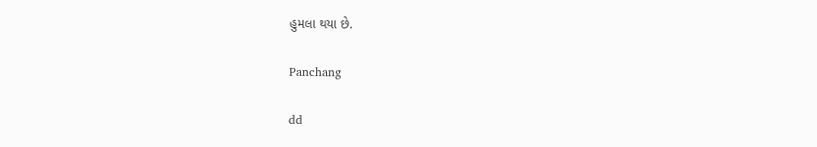હુમલા થયા છે.

Panchang

dd